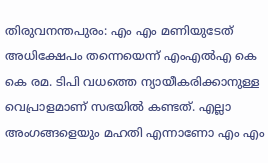തിരുവനന്തപുരം: എം എം മണിയുടേത് അധിക്ഷേപം തന്നെയെന്ന് എംഎൽഎ കെ കെ രമ. ടിപി വധത്തെ ന്യായീകരിക്കാനുള്ള വെപ്രാളമാണ് സഭയിൽ കണ്ടത്. എല്ലാ അംഗങ്ങളെയും മഹതി എന്നാണോ എം എം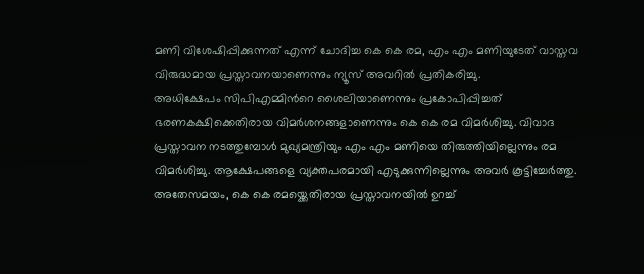മണി വിശേഷിപ്പിക്കുന്നത് എന്ന് ചോദിച്ച കെ കെ രമ, എം എം മണിയുടേത് വാസ്തവ വിരുദ്ധമായ പ്രസ്താവനയാണെന്നും ന്യൂസ് അവറിൽ പ്രതികരിച്ചു.
അധിക്ഷേപം സിപിഎമ്മിൻറെ ശൈലിയാണെന്നും പ്രകോപിപ്പിച്ചത് ഭരണകക്ഷിക്കെതിരായ വിമർശനങ്ങളാണെന്നും കെ കെ രമ വിമർശിച്ചു. വിവാദ പ്രസ്താവന നടത്തുമ്പോൾ മുഖ്യമന്ത്രിയും എം എം മണിയെ തിരുത്തിയില്ലെന്നും രമ വിമർശിച്ചു. ആക്ഷേപങ്ങളെ വ്യക്തപരമായി എടുക്കുന്നില്ലെന്നും അവർ കൂട്ടിച്ചേർത്തു.
അതേസമയം, കെ കെ രമയ്ക്കെതിരായ പ്രസ്താവനയിൽ ഉറച്ച്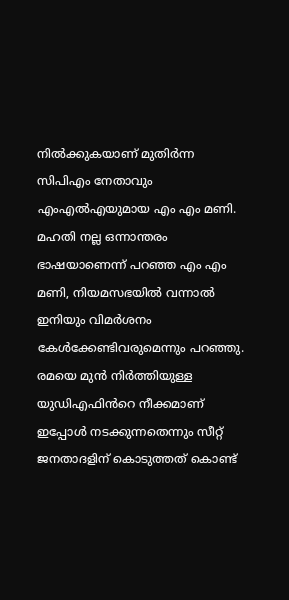നിൽക്കുകയാണ് മുതിർന്ന സിപിഎം നേതാവും എംഎൽഎയുമായ എം എം മണി. മഹതി നല്ല ഒന്നാന്തരം ഭാഷയാണെന്ന് പറഞ്ഞ എം എം മണി, നിയമസഭയിൽ വന്നാൽ ഇനിയും വിമർശനം കേൾക്കേണ്ടിവരുമെന്നും പറഞ്ഞു. രമയെ മുൻ നിർത്തിയുള്ള യുഡിഎഫിൻറെ നീക്കമാണ് ഇപ്പോൾ നടക്കുന്നതെന്നും സീറ്റ് ജനതാദളിന് കൊടുത്തത് കൊണ്ട്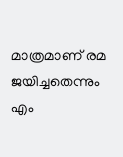മാത്രമാണ് രമ ജയിച്ചതെന്നും എം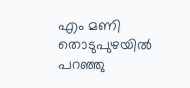എം മണി തൊടുപുഴയിൽ പറഞ്ഞു